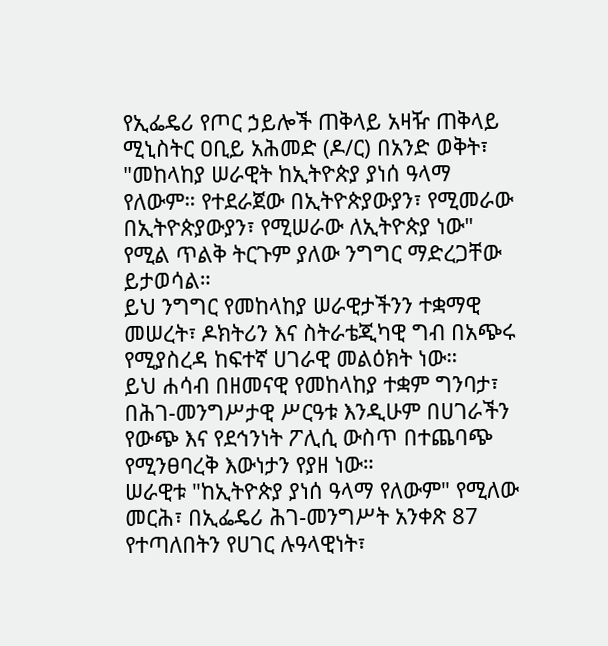የኢፌዴሪ የጦር ኃይሎች ጠቅላይ አዛዥ ጠቅላይ ሚኒስትር ዐቢይ አሕመድ (ዶ/ር) በአንድ ወቅት፣ "መከላከያ ሠራዊት ከኢትዮጵያ ያነሰ ዓላማ የለውም። የተደራጀው በኢትዮጵያውያን፣ የሚመራው በኢትዮጵያውያን፣ የሚሠራው ለኢትዮጵያ ነው" የሚል ጥልቅ ትርጉም ያለው ንግግር ማድረጋቸው ይታወሳል።
ይህ ንግግር የመከላከያ ሠራዊታችንን ተቋማዊ መሠረት፣ ዶክትሪን እና ስትራቴጂካዊ ግብ በአጭሩ የሚያስረዳ ከፍተኛ ሀገራዊ መልዕክት ነው።
ይህ ሐሳብ በዘመናዊ የመከላከያ ተቋም ግንባታ፣ በሕገ-መንግሥታዊ ሥርዓቱ እንዲሁም በሀገራችን የውጭ እና የደኅንነት ፖሊሲ ውስጥ በተጨባጭ የሚንፀባረቅ እውነታን የያዘ ነው።
ሠራዊቱ "ከኢትዮጵያ ያነሰ ዓላማ የለውም" የሚለው መርሕ፣ በኢፌዴሪ ሕገ-መንግሥት አንቀጽ 87 የተጣለበትን የሀገር ሉዓላዊነት፣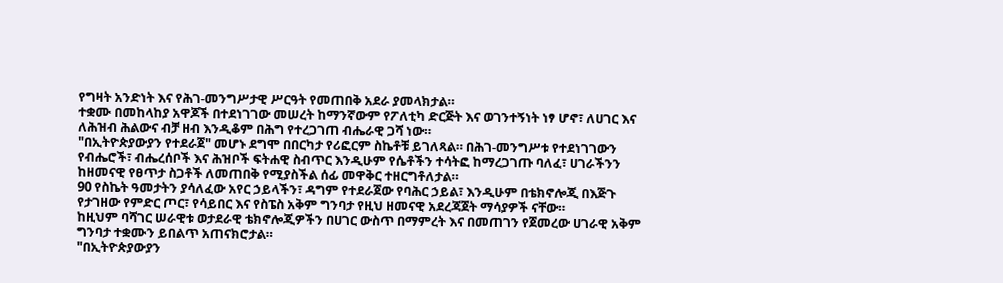የግዛት አንድነት እና የሕገ-መንግሥታዊ ሥርዓት የመጠበቅ አደራ ያመላክታል።
ተቋሙ በመከላከያ አዋጆች በተደነገገው መሠረት ከማንኛውም የፖለቲካ ድርጅት እና ወገንተኝነት ነፃ ሆኖ፣ ለሀገር እና ለሕዝብ ሕልውና ብቻ ዘብ እንዲቆም በሕግ የተረጋገጠ ብሔራዊ ጋሻ ነው።
"በኢትዮጵያውያን የተደራጀ" መሆኑ ደግሞ በበርካታ የሪፎርም ስኬቶቹ ይገለጻል። በሕገ-መንግሥቱ የተደነገገውን የብሔሮች፣ ብሔረሰቦች እና ሕዝቦች ፍትሐዊ ስብጥር እንዲሁም የሴቶችን ተሳትፎ ከማረጋገጡ ባለፈ፣ ሀገራችንን ከዘመናዊ የፀጥታ ስጋቶች ለመጠበቅ የሚያስችል ሰፊ መዋቅር ተዘርግቶለታል።
90 የስኬት ዓመታትን ያሳለፈው አየር ኃይላችን፣ ዳግም የተደራጀው የባሕር ኃይል፣ እንዲሁም በቴክኖሎጂ በእጅጉ የታገዘው የምድር ጦር፣ የሳይበር እና የስፔስ አቅም ግንባታ የዚህ ዘመናዊ አደረጃጀት ማሳያዎች ናቸው።
ከዚህም ባሻገር ሠራዊቱ ወታደራዊ ቴክኖሎጂዎችን በሀገር ውስጥ በማምረት እና በመጠገን የጀመረው ሀገራዊ አቅም ግንባታ ተቋሙን ይበልጥ አጠናክሮታል።
"በኢትዮጵያውያን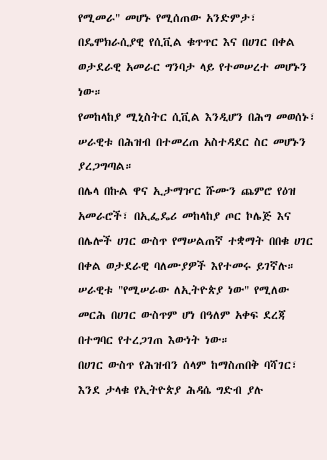የሚመራ" መሆኑ የሚሰጠው አንድምታ፣ በዴሞክራሲያዊ የሲቪል ቁጥጥር እና በሀገር በቀል ወታደራዊ አመራር ግንባታ ላይ የተመሠረተ መሆኑን ነው።
የመከላከያ ሚኒስትር ሲቪል እንዲሆን በሕግ መወሰኑ፣ ሠራዊቱ በሕዝብ በተመረጠ አስተዳደር ስር መሆኑን ያረጋግጣል።
በሌላ በኩል ዋና ኢታማዦር ሹሙን ጨምሮ የዕዝ አመራሮች፣ በኢፌዴሪ መከላከያ ጦር ኮሌጅ እና በሌሎች ሀገር ውስጥ የማሠልጠኛ ተቋማት በበቁ ሀገር በቀል ወታደራዊ ባለሙያዎች እየተመሩ ይገኛሉ።
ሠራዊቱ "የሚሠራው ለኢትዮጵያ ነው" የሚለው መርሕ በሀገር ውስጥም ሆነ በዓለም አቀፍ ደረጃ በተግባር የተረጋገጠ እውነት ነው።
በሀገር ውስጥ የሕዝብን ሰላም ከማስጠበቅ ባሻገር፣ እንደ ታላቁ የኢትዮጵያ ሕዳሴ ግድብ ያሉ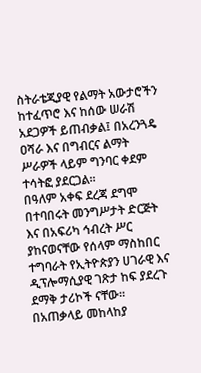ስትራቴጂያዊ የልማት አውታሮችን ከተፈጥሮ እና ከሰው ሠራሽ አደጋዎች ይጠብቃል፤ በአረንጓዴ ዐሻራ እና በግብርና ልማት ሥራዎች ላይም ግንባር ቀደም ተሳትፎ ያደርጋል።
በዓለም አቀፍ ደረጃ ደግሞ በተባበሩት መንግሥታት ድርጅት እና በአፍሪካ ኅብረት ሥር ያከናወናቸው የሰላም ማስከበር ተግባራት የኢትዮጵያን ሀገራዊ እና ዲፕሎማሲያዊ ገጽታ ከፍ ያደረጉ ደማቅ ታሪኮች ናቸው።
በአጠቃላይ መከላከያ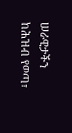ሠራዊታችን ከሕዝብ የወጣ፣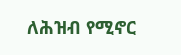ለሕዝብ የሚኖር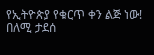የኢትዮጵያ የቁርጥ ቀን ልጅ ነው!
በለሚ ታደሰ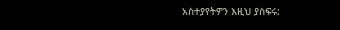አስተያየትዎን እዚህ ያስፍሩ: